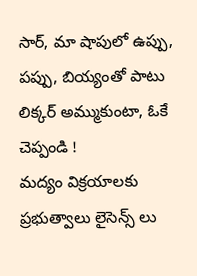సార్, మా షాపులో ఉప్పు, పప్పు, బియ్యంతో పాటు లిక్కర్ అమ్ముకుంటా, ఓకే చెప్పండి !
మద్యం విక్రయాలకు ప్రభుత్వాలు లైసెన్స్ లు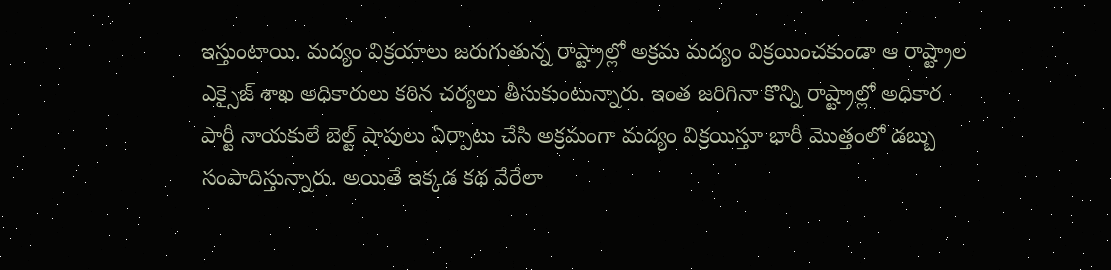ఇస్తుంటాయి. మద్యం విక్రయాలు జరుగుతున్న రాష్ట్రాల్లో అక్రమ మద్యం విక్రయించకుండా ఆ రాష్ట్రాల ఎక్సైజ్ శాఖ అధికారులు కఠిన చర్యలు తీసుకుంటున్నారు. ఇంత జరిగినా కొన్ని రాష్ట్రాల్లో అధికార పార్టీ నాయకులే బెల్ట్ షాపులు ఏర్పాటు చేసి అక్రమంగా మద్యం విక్రయిస్తూ భారీ మొత్తంలో డబ్బు సంపాదిస్తున్నారు. అయితే ఇక్కడ కథ వేరేలా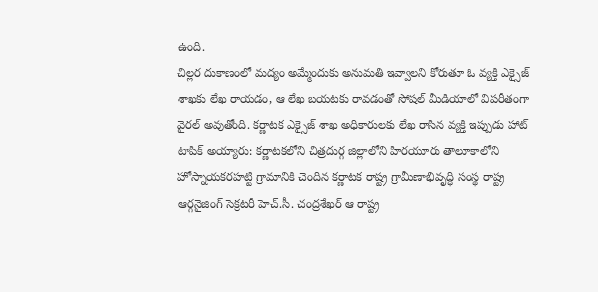ఉంది.
చిల్లర దుకాణంలో మద్యం అమ్మేందుకు అనుమతి ఇవ్వాలని కోరుతూ ఓ వ్యక్తి ఎక్సైజ్ శాఖకు లేఖ రాయడం, ఆ లేఖ బయటకు రావడంతో సోషల్ మీడియాలో విపరీతంగా వైరల్ అవుతోంది. కర్ణాటక ఎక్సైజ్ శాఖ అధికారులకు లేఖ రాసిన వ్యక్తి ఇప్పుడు హాట్ టాపిక్ అయ్యారు: కర్ణాటకలోని చిత్రదుర్గ జిల్లాలోని హిరయూరు తాలూకాలోని హోస్నాయకరహట్టి గ్రామానికి చెందిన కర్ణాటక రాష్ట్ర గ్రామీణాభివృద్ధి సంస్థ రాష్ట్ర ఆర్గనైజింగ్ సెక్రటరీ హెచ్.సీ. చంద్రశేఖర్ ఆ రాష్ట్ర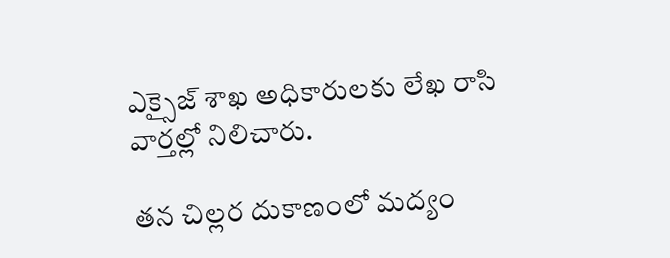ఎక్సైజ్ శాఖ అధికారులకు లేఖ రాసి వార్తల్లో నిలిచారు.

తన చిల్లర దుకాణంలో మద్యం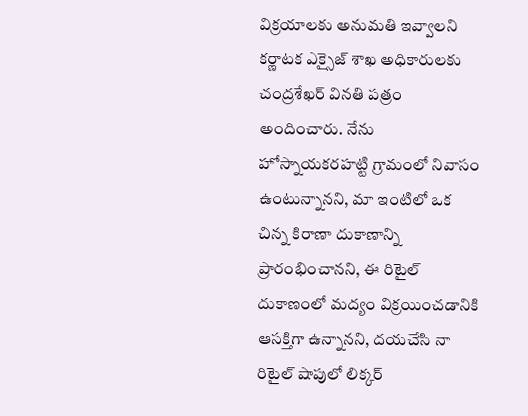విక్రయాలకు అనుమతి ఇవ్వాలని కర్ణాటక ఎక్సైజ్ శాఖ అధికారులకు చంద్రశేఖర్ వినతి పత్రం అందించారు. నేను హోస్నాయకరహట్టి గ్రామంలో నివాసం ఉంటున్నానని, మా ఇంటిలో ఒక చిన్న కిరాణా దుకాణాన్ని ప్రారంభించానని, ఈ రిటైల్ దుకాణంలో మద్యం విక్రయించడానికి ఆసక్తిగా ఉన్నానని, దయచేసి నా రిటైల్ షాపులో లిక్కర్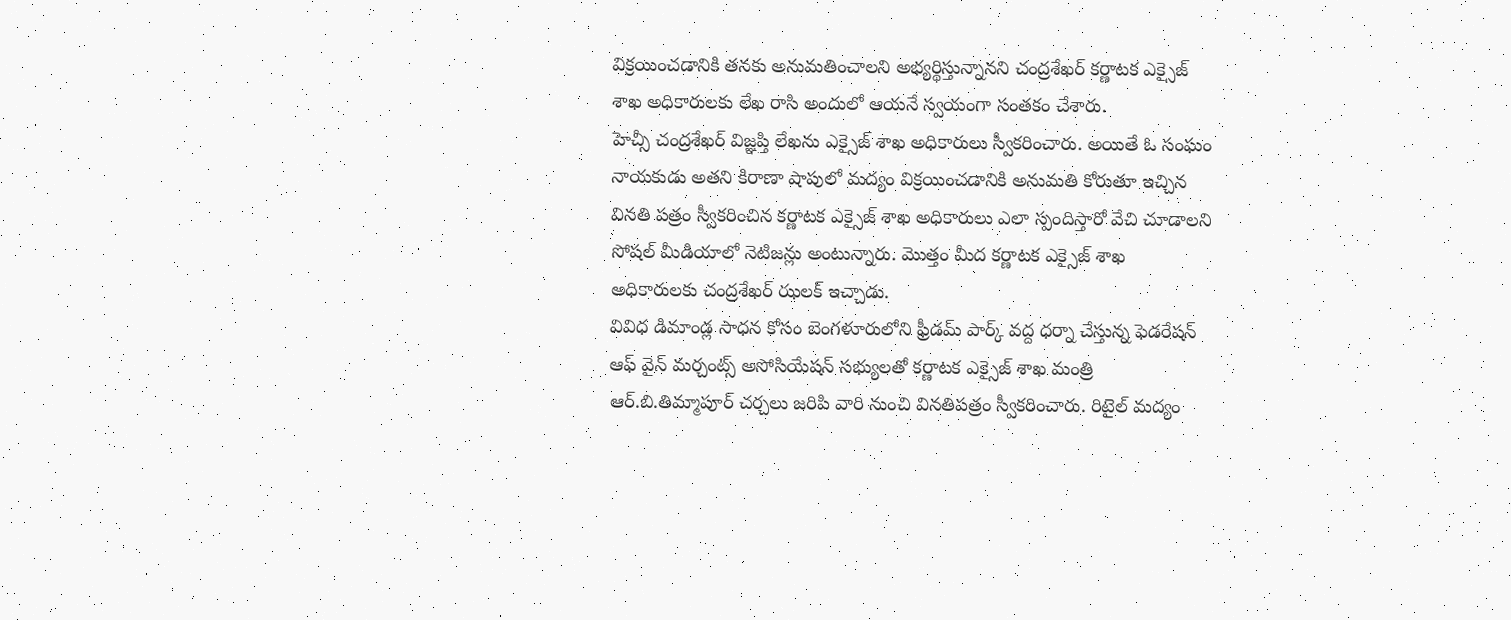విక్రయించడానికి తనకు అనుమతించాలని అభ్యర్థిస్తున్నానని చంద్రశేఖర్ కర్ణాటక ఎక్సైజ్ శాఖ అధికారులకు లేఖ రాసి అందులో ఆయనే స్వయంగా సంతకం చేశారు.
హెచ్సీ చంద్రశేఖర్ విజ్ఞప్తి లేఖను ఎక్సైజ్ శాఖ అధికారులు స్వీకరించారు. అయితే ఓ సంఘం నాయకుడు అతని కిరాణా షాపులో మద్యం విక్రయించడానికి అనుమతి కోరుతూ ఇచ్చిన వినతి పత్రం స్వీకరించిన కర్ణాటక ఎక్సైజ్ శాఖ అధికారులు ఎలా స్పందిస్తారో వేచి చూడాలని సోషల్ మీడియాలో నెటిజన్లు అంటున్నారు. మొత్తం మీద కర్ణాటక ఎక్సైజ్ శాఖ అధికారులకు చంద్రశేఖర్ ఝలక్ ఇచ్చాడు.
వివిధ డిమాండ్ల సాధన కోసం బెంగళూరులోని ఫ్రీడమ్ పార్క్ వద్ద ధర్నా చేస్తున్న ఫెడరేషన్ ఆఫ్ వైన్ మర్చంట్స్ అసోసియేషన్ సభ్యులతో కర్ణాటక ఎక్సైజ్ శాఖ మంత్రి ఆర్.బి.తిమ్మాపూర్ చర్చలు జరిపి వారి నుంచి వినతిపత్రం స్వీకరించారు. రిటైల్ మద్యం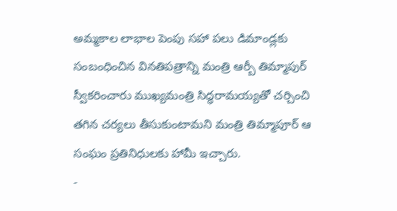అమ్మకాల లాభాల పెంపు సహా పలు డిమాండ్లకు సంబంధించిన వినతిపత్రాన్ని మంత్రి ఆర్బీ తిమ్మాపుర్ స్వీకరించారు ముఖ్యమంత్రి సిద్ధరామయ్యతో చర్చించి తగిన చర్యలు తీసుకుంటామని మంత్రి తిమ్మాపూర్ ఆ సంఘం ప్రతినిధులకు హామీ ఇచ్చారు.
-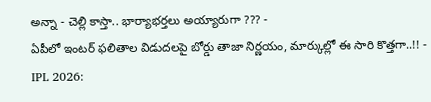అన్నా - చెల్లి కాస్తా.. భార్యాభర్తలు అయ్యారుగా ??? -
ఏపీలో ఇంటర్ ఫలితాల విడుదలపై బోర్డు తాజా నిర్ణయం, మార్కుల్లో ఈ సారి కొత్తగా..!! -
IPL 2026: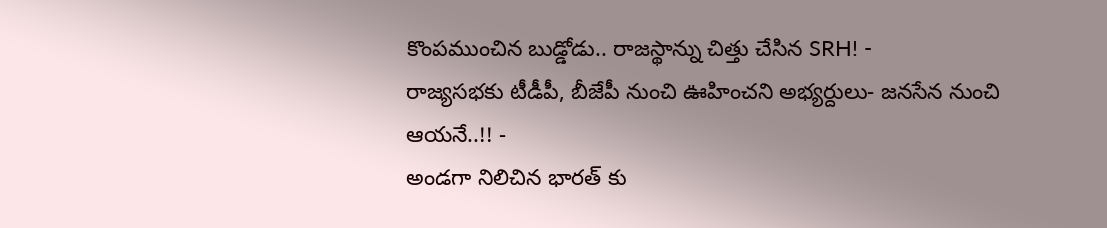కొంపముంచిన బుడ్డోడు.. రాజస్థాన్ను చిత్తు చేసిన SRH! -
రాజ్యసభకు టీడీపీ, బీజేపీ నుంచి ఊహించని అభ్యర్దులు- జనసేన నుంచి ఆయనే..!! -
అండగా నిలిచిన భారత్ కు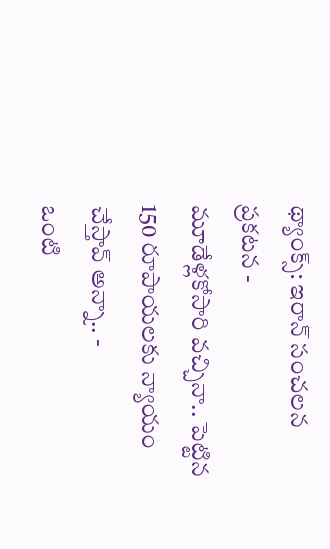థ్యాంక్స్: ఇరాన్ సంచలన ప్రకటన -
మూడేళ్లకోసారి వచ్చినా.. పెట్టిన 150 రూపాయలకు న్యాయం చేస్తావ్ అన్నా.. -
ఒంటి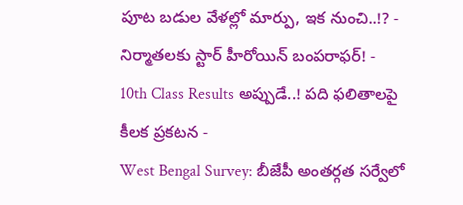పూట బడుల వేళల్లో మార్పు, ఇక నుంచి..!? -
నిర్మాతలకు స్టార్ హీరోయిన్ బంపరాఫర్! -
10th Class Results అప్పుడే..! పది ఫలితాలపై కీలక ప్రకటన -
West Bengal Survey: బీజేపీ అంతర్గత సర్వేలో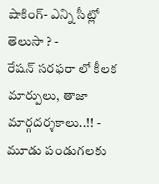షాకింగ్- ఎన్ని సీట్లో తెలుసా ? -
రేషన్ సరఫరా లో కీలక మార్పులు, తాజా మార్గదర్శకాలు..!! -
మూడు పండుగలకు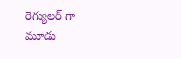రెగ్యులర్ గా మూడు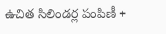ఉచిత సిలిండర్ల పంపిణీ +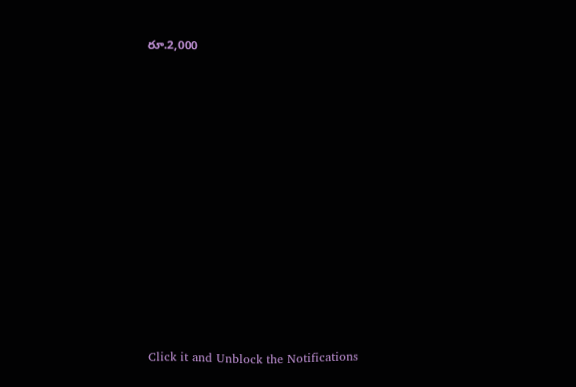రూ.2,000












Click it and Unblock the Notifications